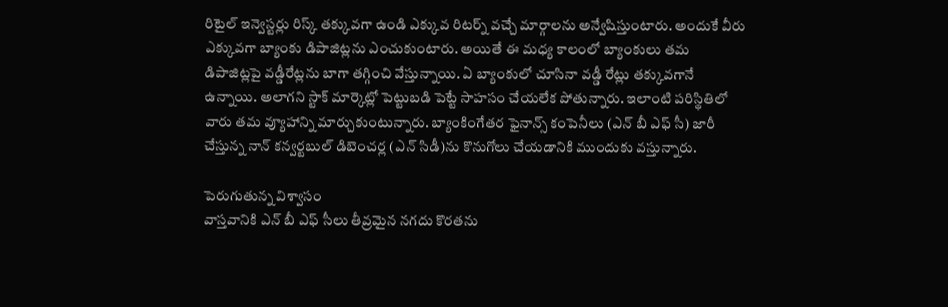రిటైల్ ఇన్వెస్టర్లు రిస్క్ తక్కువగా ఉండి ఎక్కువ రిటర్న్ వచ్చే మార్గాలను అన్వేషిస్తుంటారు. అందుకే వీరు ఎక్కువగా బ్యాంకు డిపాజిట్లను ఎంచుకుంటారు. అయితే ఈ మధ్య కాలంలో బ్యాంకులు తమ డిపాజిట్లపై వడ్డీరేట్లను బాగా తగ్గించి వేస్తున్నాయి. ఏ బ్యాంకులో చూసినా వడ్డీ రేట్లు తక్కువగానే ఉన్నాయి. అలాగని స్టాక్ మార్కెట్లో పెట్టుబడి పెట్టే సాహసం చేయలేక పోతున్నారు. ఇలాంటి పరిస్థితిలో వారు తమ వ్యూహాన్ని మార్చుకుంటున్నారు. బ్యాంకింగేతర ఫైనాన్స్ కంపెనీలు (ఎన్ బీ ఎఫ్ సీ) జారీ చేస్తున్న నాన్ కన్వర్టబుల్ డిబెంచర్ల (ఎన్ సిడీ)ను కొనుగోలు చేయడానికి ముందుకు వస్తున్నారు.

పెరుగుతున్న విశ్వాసం
వాస్తవానికి ఎన్ బీ ఎఫ్ సీలు తీవ్రమైన నగదు కొరతను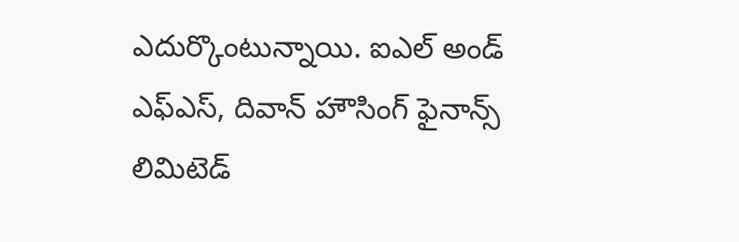ఎదుర్కొంటున్నాయి. ఐఎల్ అండ్ ఎఫ్ఎస్, దివాన్ హౌసింగ్ ఫైనాన్స్ లిమిటెడ్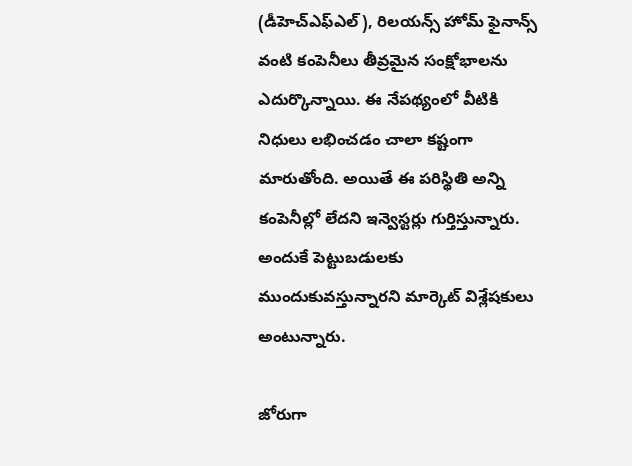(డీహెచ్ఎఫ్ఎల్), రిలయన్స్ హోమ్ ఫైనాన్స్ వంటి కంపెనీలు తీవ్రమైన సంక్షోభాలను ఎదుర్కొన్నాయి. ఈ నేపథ్యంలో వీటికి నిధులు లభించడం చాలా కష్టంగా మారుతోంది. అయితే ఈ పరిస్థితి అన్ని కంపెనీల్లో లేదని ఇన్వెస్టర్లు గుర్తిస్తున్నారు. అందుకే పెట్టుబడులకు ముందుకువస్తున్నారని మార్కెట్ విశ్లేషకులు అంటున్నారు.

జోరుగా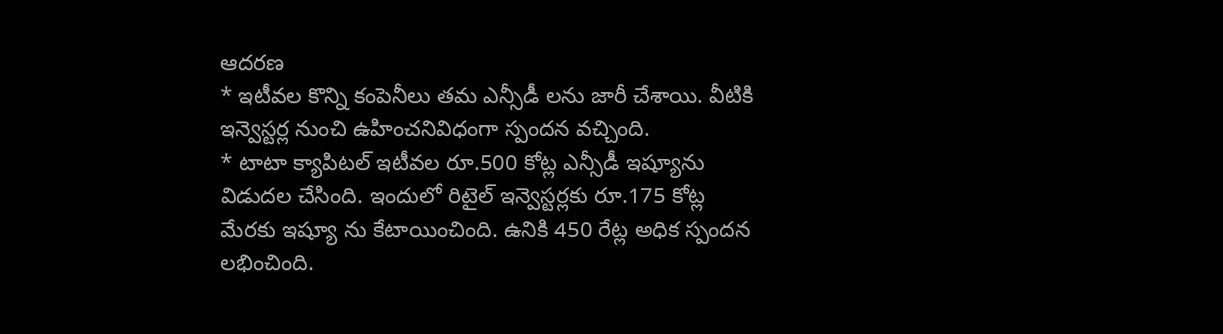ఆదరణ
* ఇటీవల కొన్ని కంపెనీలు తమ ఎన్సీడీ లను జారీ చేశాయి. వీటికి ఇన్వెస్టర్ల నుంచి ఉహించనివిధంగా స్పందన వచ్చింది.
* టాటా క్యాపిటల్ ఇటీవల రూ.500 కోట్ల ఎన్సీడీ ఇష్యూను విడుదల చేసింది. ఇందులో రిటైల్ ఇన్వెస్టర్లకు రూ.175 కోట్ల మేరకు ఇష్యూ ను కేటాయించింది. ఉనికి 450 రేట్ల అధిక స్పందన లభించింది.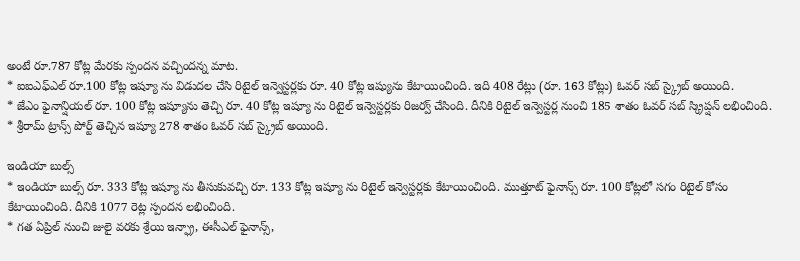అంటే రూ.787 కోట్ల మేరకు స్పందన వచ్చిందన్న మాట.
* ఐఐఎఫ్ఎల్ రూ.100 కోట్ల ఇష్యూ ను విడుదల చేసి రిటైల్ ఇన్వెస్టర్లకు రూ. 40 కోట్ల ఇష్యును కేటాయించింది. ఇది 408 రేట్లు (రూ. 163 కోట్లు) ఓవర్ సబ్ స్క్రైబ్ అయింది.
* జేఎం ఫైనాన్షియల్ రూ. 100 కోట్ల ఇష్యూను తెచ్చి రూ. 40 కోట్ల ఇష్యూ ను రిటైల్ ఇన్వెస్టర్లకు రిజర్వ్ చేసింది. దీనికి రిటైల్ ఇన్వెస్టర్ల నుంచి 185 శాతం ఓవర్ సబ్ స్క్రిప్షన్ లభించింది.
* శ్రీరామ్ ట్రాన్స్ పోర్ట్ తెచ్చిన ఇష్యూ 278 శాతం ఓవర్ సబ్ స్క్రైబ్ అయింది.

ఇండియా బుల్స్
* ఇండియా బుల్స్ రూ. 333 కోట్ల ఇష్యూ ను తీసుకువచ్చి రూ. 133 కోట్ల ఇష్యూ ను రిటైల్ ఇన్వెస్టర్లకు కేటాయించింది. ముత్తూట్ ఫైనాన్స్ రూ. 100 కోట్లలో సగం రిటైల్ కోసం కేటాయించింది. దీనికి 1077 రెట్ల స్పందన లభించింది.
* గత ఏప్రిల్ నుంచి జులై వరకు శ్రేయి ఇన్ఫ్రా, ఈసీఎల్ ఫైనాన్స్,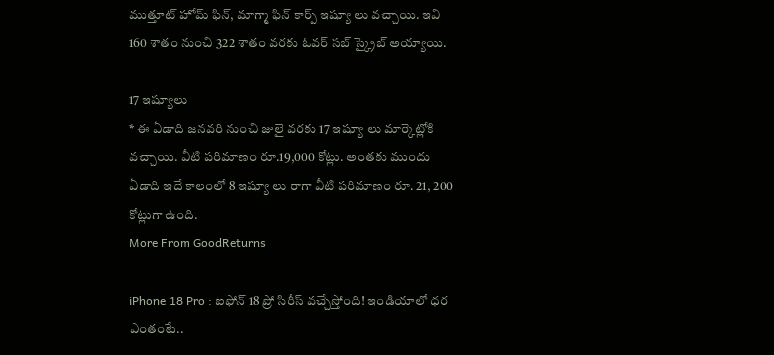ముత్తూట్ హోమ్ ఫిన్, మాగ్మా ఫిన్ కార్ప్ ఇష్యూ లు వచ్చాయి. ఇవి 160 శాతం నుంచి 322 శాతం వరకు ఓవర్ సబ్ స్క్రైబ్ అయ్యాయి.

17 ఇష్యూలు
* ఈ ఏడాది జనవరి నుంచి జులై వరకు 17 ఇష్యూ లు మార్కెట్లోకి వచ్చాయి. వీటి పరిమాణం రూ.19,000 కోట్లు. అంతకు ముందు ఏడాది ఇదే కాలంలో 8 ఇష్యూ లు రాగా వీటి పరిమాణం రూ. 21, 200 కోట్లుగా ఉంది.
More From GoodReturns

iPhone 18 Pro : ఐఫోన్ 18 ప్రో సిరీస్ వచ్చేస్తోంది! ఇండియాలో ధర ఎంతంటే..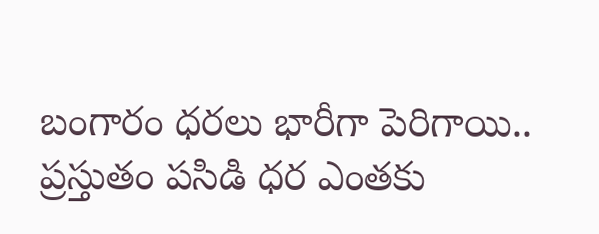బంగారం ధరలు భారీగా పెరిగాయి.. ప్రస్తుతం పసిడి ధర ఎంతకు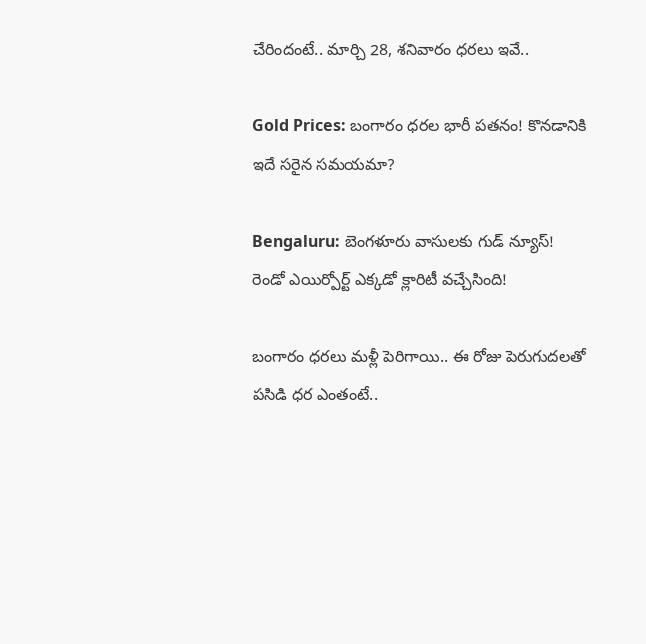చేరిందంటే.. మార్చి 28, శనివారం ధరలు ఇవే..

Gold Prices: బంగారం ధరల భారీ పతనం! కొనడానికి ఇదే సరైన సమయమా?

Bengaluru: బెంగళూరు వాసులకు గుడ్ న్యూస్! రెండో ఎయిర్పోర్ట్ ఎక్కడో క్లారిటీ వచ్చేసింది!

బంగారం ధరలు మళ్లీ పెరిగాయి.. ఈ రోజు పెరుగుదలతో పసిడి ధర ఎంతంటే..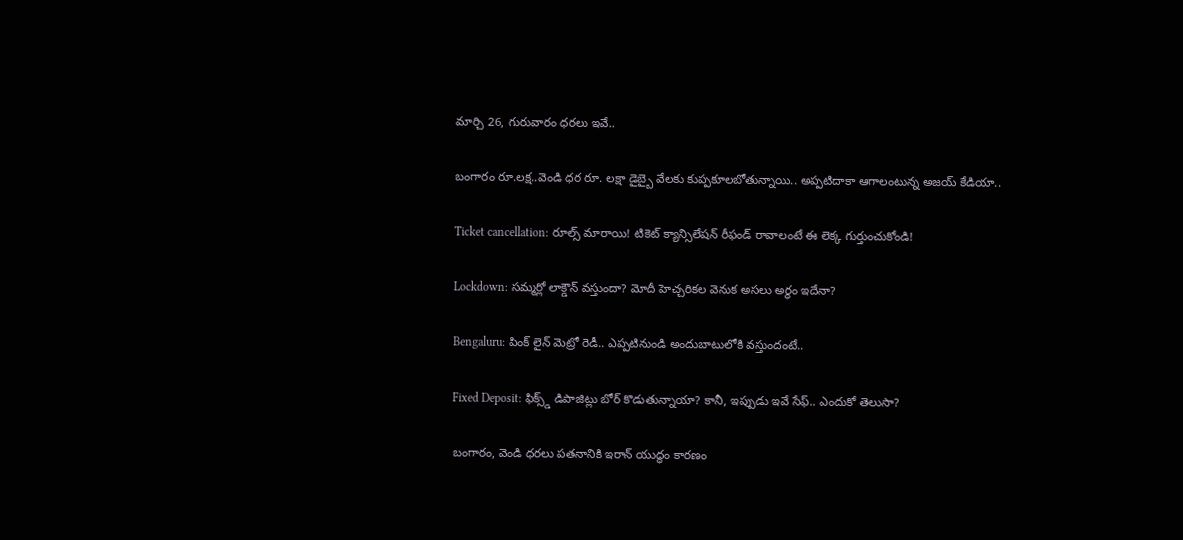మార్చి 26, గురువారం ధరలు ఇవే..

బంగారం రూ.లక్ష..వెండి ధర రూ. లక్షా డైబ్బై వేలకు కుప్పకూలబోతున్నాయి.. అప్పటిదాకా ఆగాలంటున్న అజయ్ కేడియా..

Ticket cancellation: రూల్స్ మారాయి! టికెట్ క్యాన్సిలేషన్ రీఫండ్ రావాలంటే ఈ లెక్క గుర్తుంచుకోండి!

Lockdown: సమ్మర్లో లాక్డౌన్ వస్తుందా? మోదీ హెచ్చరికల వెనుక అసలు అర్థం ఇదేనా?

Bengaluru: పింక్ లైన్ మెట్రో రెడీ.. ఎప్పటినుండి అందుబాటులోకి వస్తుందంటే..

Fixed Deposit: ఫిక్స్డ్ డిపాజిట్లు బోర్ కొడుతున్నాయా? కానీ, ఇప్పుడు ఇవే సేఫ్.. ఎందుకో తెలుసా?

బంగారం, వెండి ధరలు పతనానికి ఇరాన్ యుద్ధం కారణం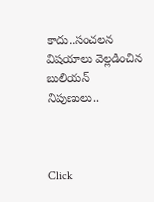కాదు..సంచలన విషయాలు వెల్లడించిన బులియన్ నిపుణులు..



Click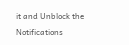it and Unblock the Notifications